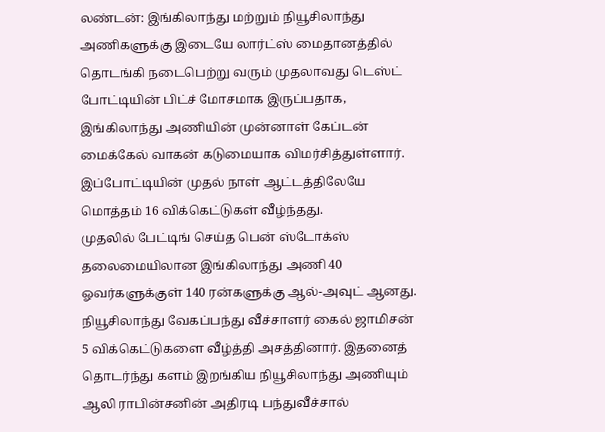லண்டன்: இங்கிலாந்து மற்றும் நியூசிலாந்து அணிகளுக்கு இடையே லார்ட்ஸ் மைதானத்தில் தொடங்கி நடைபெற்று வரும் முதலாவது டெஸ்ட் போட்டியின் பிட்ச் மோசமாக இருப்பதாக, இங்கிலாந்து அணியின் முன்னாள் கேப்டன் மைக்கேல் வாகன் கடுமையாக விமர்சித்துள்ளார். இப்போட்டியின் முதல் நாள் ஆட்டத்திலேயே மொத்தம் 16 விக்கெட்டுகள் வீழ்ந்தது.
முதலில் பேட்டிங் செய்த பென் ஸ்டோக்ஸ் தலைமையிலான இங்கிலாந்து அணி 40 ஓவர்களுக்குள் 140 ரன்களுக்கு ஆல்-அவுட் ஆனது. நியூசிலாந்து வேகப்பந்து வீச்சாளர் கைல் ஜாமிசன் 5 விக்கெட்டுகளை வீழ்த்தி அசத்தினார். இதனைத் தொடர்ந்து களம் இறங்கிய நியூசிலாந்து அணியும் ஆலி ராபின்சனின் அதிரடி பந்துவீச்சால்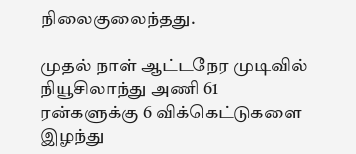நிலைகுலைந்தது.

முதல் நாள் ஆட்டநேர முடிவில் நியூசிலாந்து அணி 61 ரன்களுக்கு 6 விக்கெட்டுகளை இழந்து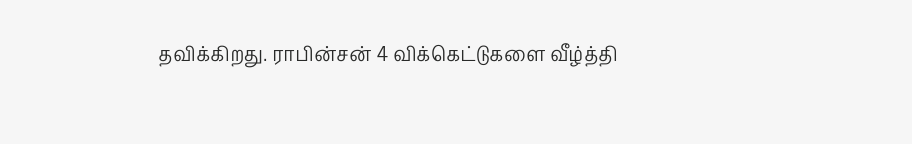தவிக்கிறது. ராபின்சன் 4 விக்கெட்டுகளை வீழ்த்தி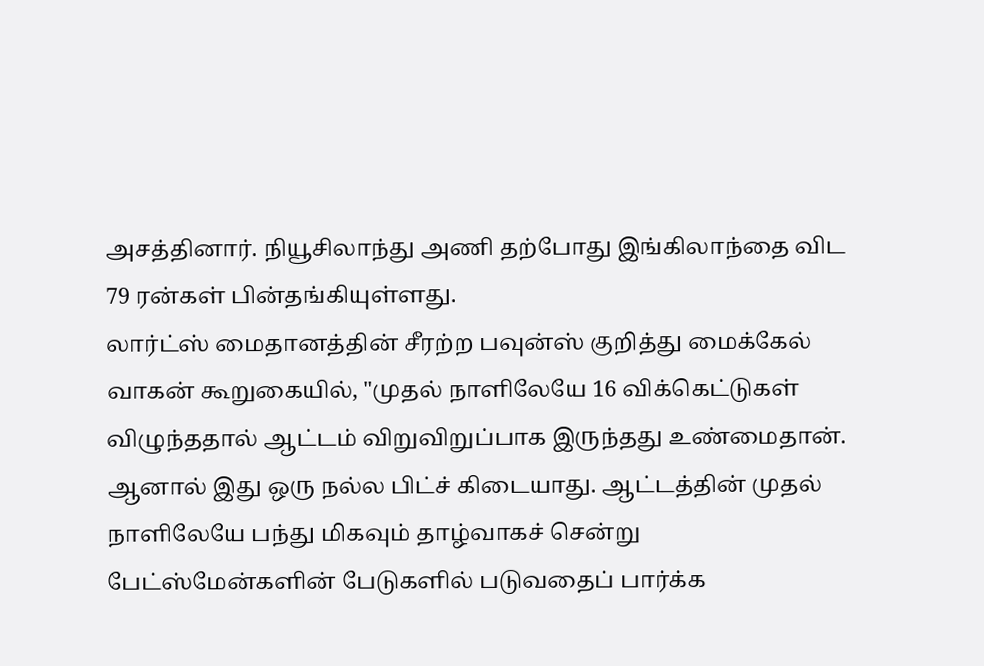அசத்தினார். நியூசிலாந்து அணி தற்போது இங்கிலாந்தை விட 79 ரன்கள் பின்தங்கியுள்ளது.
லார்ட்ஸ் மைதானத்தின் சீரற்ற பவுன்ஸ் குறித்து மைக்கேல் வாகன் கூறுகையில், "முதல் நாளிலேயே 16 விக்கெட்டுகள் விழுந்ததால் ஆட்டம் விறுவிறுப்பாக இருந்தது உண்மைதான். ஆனால் இது ஒரு நல்ல பிட்ச் கிடையாது. ஆட்டத்தின் முதல் நாளிலேயே பந்து மிகவும் தாழ்வாகச் சென்று பேட்ஸ்மேன்களின் பேடுகளில் படுவதைப் பார்க்க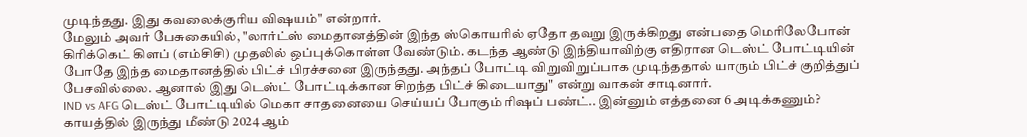முடிந்தது. இது கவலைக்குரிய விஷயம்" என்றார்.
மேலும் அவர் பேசுகையில், "லார்ட்ஸ் மைதானத்தின் இந்த ஸ்கொயரில் ஏதோ தவறு இருக்கிறது என்பதை மெரிலேபோன் கிரிக்கெட் கிளப் (எம்சிசி) முதலில் ஒப்புக்கொள்ள வேண்டும். கடந்த ஆண்டு இந்தியாவிற்கு எதிரான டெஸ்ட் போட்டியின் போதே இந்த மைதானத்தில் பிட்ச் பிரச்சனை இருந்தது. அந்தப் போட்டி விறுவிறுப்பாக முடிந்ததால் யாரும் பிட்ச் குறித்துப் பேசவில்லை. ஆனால் இது டெஸ்ட் போட்டிக்கான சிறந்த பிட்ச் கிடையாது" என்று வாகன் சாடினார்.
IND vs AFG டெஸ்ட் போட்டியில் மெகா சாதனையை செய்யப் போகும் ரிஷப் பண்ட்.. இன்னும் எத்தனை 6 அடிக்கணும்?
காயத்தில் இருந்து மீண்டு 2024 ஆம்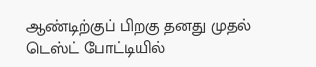ஆண்டிற்குப் பிறகு தனது முதல் டெஸ்ட் போட்டியில்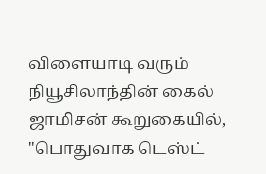விளையாடி வரும் நியூசிலாந்தின் கைல் ஜாமிசன் கூறுகையில், "பொதுவாக டெஸ்ட்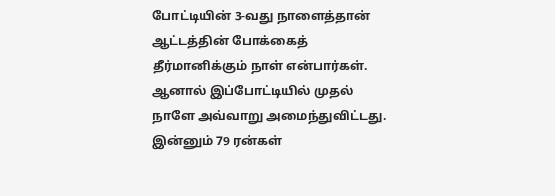போட்டியின் 3-வது நாளைத்தான் ஆட்டத்தின் போக்கைத் தீர்மானிக்கும் நாள் என்பார்கள். ஆனால் இப்போட்டியில் முதல் நாளே அவ்வாறு அமைந்துவிட்டது. இன்னும் 79 ரன்கள்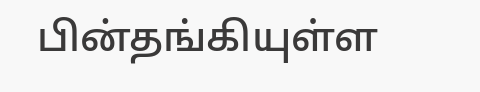பின்தங்கியுள்ள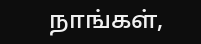நாங்கள்,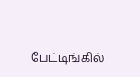பேட்டிங்கில்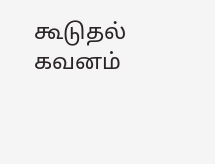கூடுதல் கவனம்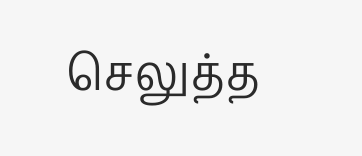செலுத்த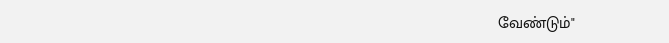வேண்டும்"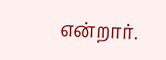என்றார்.